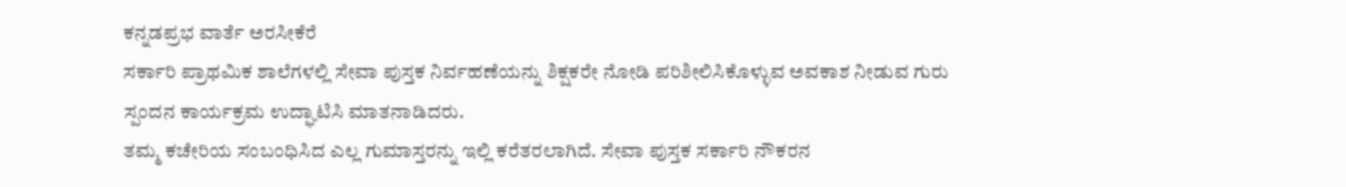ಕನ್ನಡಪ್ರಭ ವಾರ್ತೆ ಅರಸೀಕೆರೆ
ಸರ್ಕಾರಿ ಪ್ರಾಥಮಿಕ ಶಾಲೆಗಳಲ್ಲಿ ಸೇವಾ ಪುಸ್ತಕ ನಿರ್ವಹಣೆಯನ್ನು ಶಿಕ್ಷಕರೇ ನೋಡಿ ಪರಿಶೀಲಿಸಿಕೊಳ್ಳುವ ಅವಕಾಶ ನೀಡುವ ಗುರು ಸ್ಪಂದನ ಕಾರ್ಯಕ್ರಮ ಉದ್ಘಾಟಿಸಿ ಮಾತನಾಡಿದರು.
ತಮ್ಮ ಕಚೇರಿಯ ಸಂಬಂಧಿಸಿದ ಎಲ್ಲ ಗುಮಾಸ್ತರನ್ನು ಇಲ್ಲಿ ಕರೆತರಲಾಗಿದೆ. ಸೇವಾ ಪುಸ್ತಕ ಸರ್ಕಾರಿ ನೌಕರನ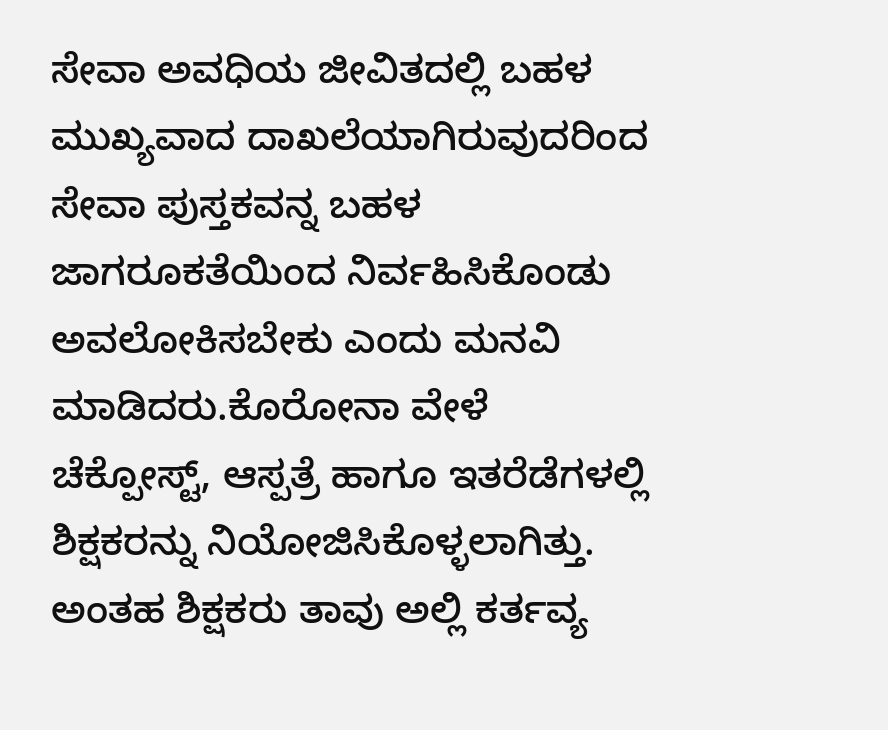ಸೇವಾ ಅವಧಿಯ ಜೀವಿತದಲ್ಲಿ ಬಹಳ ಮುಖ್ಯವಾದ ದಾಖಲೆಯಾಗಿರುವುದರಿಂದ ಸೇವಾ ಪುಸ್ತಕವನ್ನ ಬಹಳ ಜಾಗರೂಕತೆಯಿಂದ ನಿರ್ವಹಿಸಿಕೊಂಡು ಅವಲೋಕಿಸಬೇಕು ಎಂದು ಮನವಿ ಮಾಡಿದರು.ಕೊರೋನಾ ವೇಳೆ ಚೆಕ್ಪೋಸ್ಟ್, ಆಸ್ಪತ್ರೆ ಹಾಗೂ ಇತರೆಡೆಗಳಲ್ಲಿ ಶಿಕ್ಷಕರನ್ನು ನಿಯೋಜಿಸಿಕೊಳ್ಳಲಾಗಿತ್ತು. ಅಂತಹ ಶಿಕ್ಷಕರು ತಾವು ಅಲ್ಲಿ ಕರ್ತವ್ಯ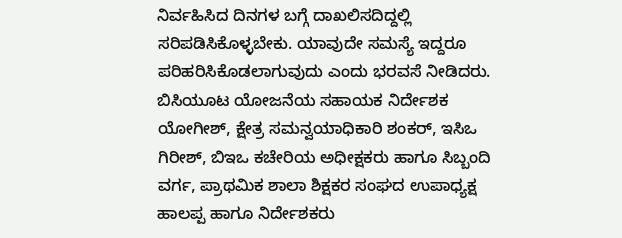ನಿರ್ವಹಿಸಿದ ದಿನಗಳ ಬಗ್ಗೆ ದಾಖಲಿಸದಿದ್ದಲ್ಲಿ ಸರಿಪಡಿಸಿಕೊಳ್ಳಬೇಕು. ಯಾವುದೇ ಸಮಸ್ಯೆ ಇದ್ದರೂ ಪರಿಹರಿಸಿಕೊಡಲಾಗುವುದು ಎಂದು ಭರವಸೆ ನೀಡಿದರು.
ಬಿಸಿಯೂಟ ಯೋಜನೆಯ ಸಹಾಯಕ ನಿರ್ದೇಶಕ ಯೋಗೀಶ್, ಕ್ಷೇತ್ರ ಸಮನ್ವಯಾಧಿಕಾರಿ ಶಂಕರ್, ಇಸಿಒ ಗಿರೀಶ್, ಬಿಇಒ ಕಚೇರಿಯ ಅಧೀಕ್ಷಕರು ಹಾಗೂ ಸಿಬ್ಬಂದಿ ವರ್ಗ, ಪ್ರಾಥಮಿಕ ಶಾಲಾ ಶಿಕ್ಷಕರ ಸಂಘದ ಉಪಾಧ್ಯಕ್ಷ ಹಾಲಪ್ಪ ಹಾಗೂ ನಿರ್ದೇಶಕರು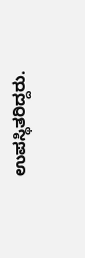ಉಪಸ್ಥಿತರಿದ್ದರು.